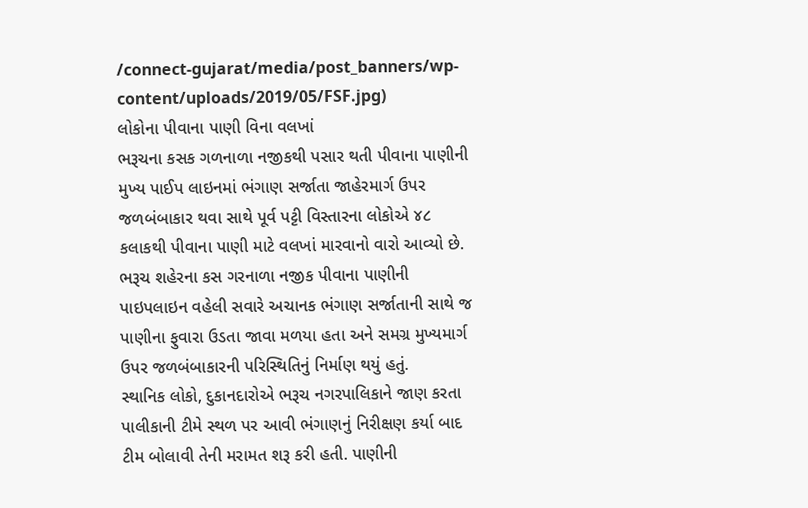/connect-gujarat/media/post_banners/wp-content/uploads/2019/05/FSF.jpg)
લોકોના પીવાના પાણી વિના વલખાં
ભરૂચના કસક ગળનાળા નજીકથી પસાર થતી પીવાના પાણીની મુખ્ય પાઈપ લાઇનમાં ભંગાણ સર્જાતા જાહેરમાર્ગ ઉપર જળબંબાકાર થવા સાથે પૂર્વ પટ્ટી વિસ્તારના લોકોએ ૪૮ કલાકથી પીવાના પાણી માટે વલખાં મારવાનો વારો આવ્યો છે.
ભરૂચ શહેરના કસ ગરનાળા નજીક પીવાના પાણીની પાઇપલાઇન વહેલી સવારે અચાનક ભંગાણ સર્જાતાની સાથે જ પાણીના ફુવારા ઉડતા જાવા મળયા હતા અને સમગ્ર મુખ્યમાર્ગ ઉપર જળબંબાકારની પરિસ્થિતિનું નિર્માણ થયું હતું.
સ્થાનિક લોકો, દુકાનદારોએ ભરૂચ નગરપાલિકાને જાણ કરતા પાલીકાની ટીમે સ્થળ પર આવી ભંગાણનું નિરીક્ષણ કર્યા બાદ ટીમ બોલાવી તેની મરામત શરૂ કરી હતી. પાણીની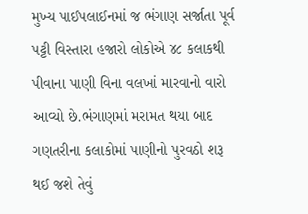મુખ્ય પાઈપલાઈનમાં જ ભંગાણ સર્જાતા પૂર્વ પટ્ટી વિસ્તારા હજારો લોકોએ ૪૮ કલાકથી પીવાના પાણી વિના વલખાં મારવાનો વારો આવ્યો છે.ભંગાણમાં મરામત થયા બાદ ગણતરીના કલાકોમાં પાણીનો પુરવઠો શરૂ થઈ જશે તેવું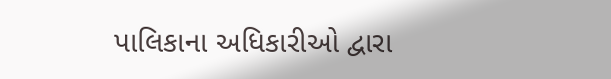પાલિકાના અધિકારીઓ દ્વારા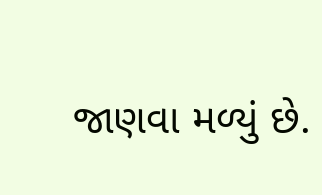જાણવા મળ્યું છે.